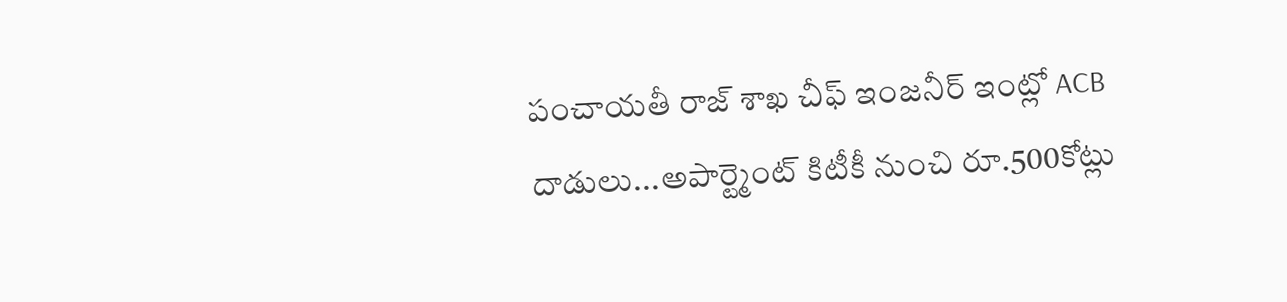పంచాయతీ రాజ్ శాఖ చీఫ్ ఇంజనీర్ ఇంట్లో ACB దాడులు...అపార్ట్మెంట్ కిటీకీ నుంచి రూ.500కోట్లు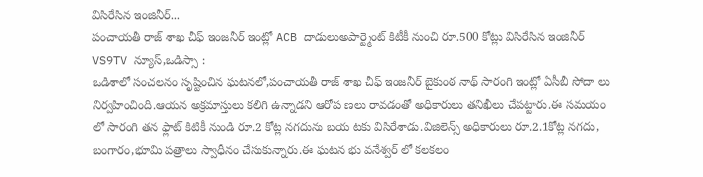విసిరేసిన ఇంజినీర్...
పంచాయతీ రాజ్ శాఖ చీఫ్ ఇంజనీర్ ఇంట్లో ACB దాడులుఅపార్ట్మెంట్ కిటీకీ నుంచి రూ.500 కోట్లు విసిరేసిన ఇంజినీర్
VS9TV న్యూస్,ఒడిస్సా :
ఒడిశాలో సంచలనం సృష్టించిన ఘటనలో,పంచాయతీ రాజ్ శాఖ చీఫ్ ఇంజనీర్ బైకుంఠ నాథ్ సారంగి ఇంట్లో ఏసీబీ సోదా లు నిర్వహించింది.ఆయన అక్రమాస్తులు కలిగి ఉన్నాడని ఆరోప ణలు రావడంతో అధికారులు తనిఖీలు చేపట్టారు.ఈ సమయం లో సారంగి తన ఫ్లాట్ కిటికీ నుండి రూ.2 కోట్ల నగదును బయ టకు విసిరేశాడు.విజిలెన్స్ అధికారులు రూ.2.1కోట్ల నగదు, బంగారం,భూమి పత్రాలు స్వాధీనం చేసుకున్నారు.ఈ ఘటన భు వనేశ్వర్ లో కలకలం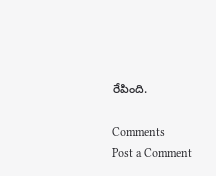రేపింది.

Comments
Post a Comment